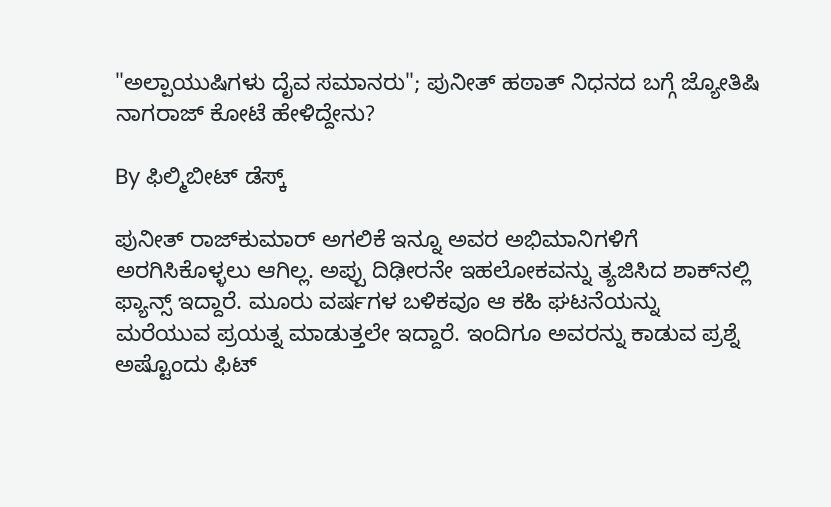"ಅಲ್ಪಾಯುಷಿಗಳು ದೈವ ಸಮಾನರು"; ಪುನೀತ್ ಹಠಾತ್ ನಿಧನದ ಬಗ್ಗೆ ಜ್ಯೋತಿಷಿ ನಾಗರಾಜ್ ಕೋಟೆ ಹೇಳಿದ್ದೇನು?

By ಫಿಲ್ಮಿಬೀಟ್ ಡೆಸ್ಕ್

ಪುನೀತ್ ರಾಜ್‌ಕುಮಾರ್ ಅಗಲಿಕೆ ಇನ್ನೂ ಅವರ ಅಭಿಮಾನಿಗಳಿಗೆ ಅರಗಿಸಿಕೊಳ್ಳಲು ಆಗಿಲ್ಲ. ಅಪ್ಪು ದಿಢೀರನೇ ಇಹಲೋಕವನ್ನು ತ್ಯಜಿಸಿದ ಶಾಕ್‌ನಲ್ಲಿ ಫ್ಯಾನ್ಸ್ ಇದ್ದಾರೆ. ಮೂರು ವರ್ಷಗಳ ಬಳಿಕವೂ ಆ ಕಹಿ ಘಟನೆಯನ್ನು ಮರೆಯುವ ಪ್ರಯತ್ನ ಮಾಡುತ್ತಲೇ ಇದ್ದಾರೆ. ಇಂದಿಗೂ ಅವರನ್ನು ಕಾಡುವ ಪ್ರಶ್ನೆ ಅಷ್ಟೊಂದು ಫಿಟ್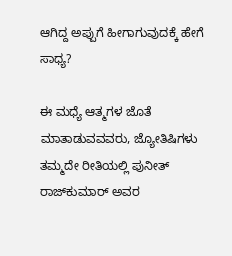ಆಗಿದ್ದ ಅಪ್ಪುಗೆ ಹೀಗಾಗುವುದಕ್ಕೆ ಹೇಗೆ ಸಾಧ್ಯ?

ಈ ಮಧ್ಯೆ ಆತ್ಮಗಳ ಜೊತೆ ಮಾತಾಡುವವವರು, ಜ್ಯೋತಿಷಿಗಳು ತಮ್ಮದೇ ರೀತಿಯಲ್ಲಿ ಪುನೀತ್ ರಾಜ್‌ಕುಮಾರ್ ಅವರ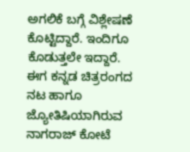ಅಗಲಿಕೆ ಬಗ್ಗೆ ವಿಶ್ಲೇಷಣೆ ಕೊಟ್ಟಿದ್ದಾರೆ. ಇಂದಿಗೂ ಕೊಡುತ್ತಲೇ ಇದ್ದಾರೆ. ಈಗ ಕನ್ನಡ ಚಿತ್ರರಂಗದ ನಟ ಹಾಗೂ ಜ್ಯೋತಿಷಿಯಾಗಿರುವ ನಾಗರಾಜ್ ಕೋಟೆ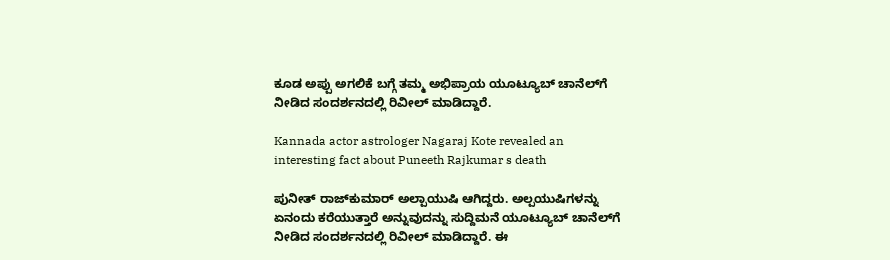ಕೂಡ ಅಪ್ಪು ಅಗಲಿಕೆ ಬಗ್ಗೆ ತಮ್ಮ ಅಭಿಪ್ರಾಯ ಯೂಟ್ಯೂಬ್ ಚಾನೆಲ್‌ಗೆ ನೀಡಿದ ಸಂದರ್ಶನದಲ್ಲಿ ರಿವೀಲ್ ಮಾಡಿದ್ದಾರೆ.

Kannada actor astrologer Nagaraj Kote revealed an interesting fact about Puneeth Rajkumar s death

ಪುನೀತ್ ರಾಜ್‌ಕುಮಾರ್ ಅಲ್ಪಾಯುಷಿ ಆಗಿದ್ದರು. ಅಲ್ಪಯುಷಿಗಳನ್ನು ಏನಂದು ಕರೆಯುತ್ತಾರೆ ಅನ್ನುವುದನ್ನು ಸುದ್ದಿಮನೆ ಯೂಟ್ಯೂಬ್ ಚಾನೆಲ್‌ಗೆ ನೀಡಿದ ಸಂದರ್ಶನದಲ್ಲಿ ರಿವೀಲ್ ಮಾಡಿದ್ದಾರೆ. ಈ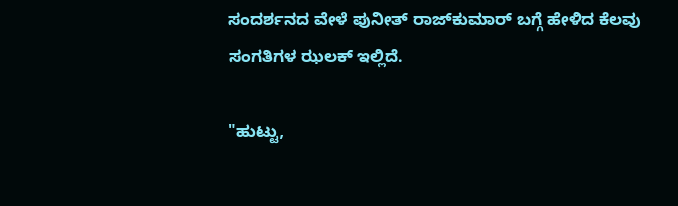ಸಂದರ್ಶನದ ವೇಳೆ ಪುನೀತ್ ರಾಜ್‌ಕುಮಾರ್ ಬಗ್ಗೆ ಹೇಳಿದ ಕೆಲವು ಸಂಗತಿಗಳ ಝಲಕ್ ಇಲ್ಲಿದೆ.

"ಹುಟ್ಟು,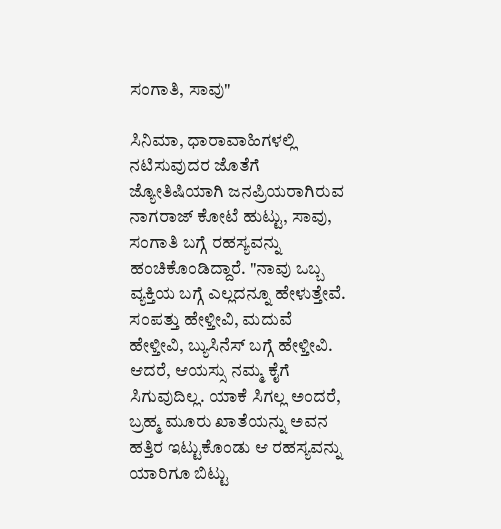ಸಂಗಾತಿ, ಸಾವು"

ಸಿನಿಮಾ, ಧಾರಾವಾಹಿಗಳಲ್ಲಿ ನಟಿಸುವುದರ ಜೊತೆಗೆ ಜ್ಯೋತಿಷಿಯಾಗಿ ಜನಪ್ರಿಯರಾಗಿರುವ ನಾಗರಾಜ್ ಕೋಟೆ ಹುಟ್ಟು, ಸಾವು, ಸಂಗಾತಿ ಬಗ್ಗೆ ರಹಸ್ಯವನ್ನು ಹಂಚಿಕೊಂಡಿದ್ದಾರೆ. "ನಾವು ಒಬ್ಬ ವ್ಯಕ್ತಿಯ ಬಗ್ಗೆ ಎಲ್ಲದನ್ನೂ ಹೇಳುತ್ತೇವೆ. ಸಂಪತ್ತು ಹೇಳ್ತೀವಿ, ಮದುವೆ ಹೇಳ್ತೀವಿ, ಬ್ಯುಸಿನೆಸ್ ಬಗ್ಗೆ ಹೇಳ್ತೀವಿ. ಆದರೆ, ಆಯಸ್ಸು ನಮ್ಮ ಕೈಗೆ ಸಿಗುವುದಿಲ್ಲ. ಯಾಕೆ ಸಿಗಲ್ಲ ಅಂದರೆ, ಬ್ರಹ್ಮ ಮೂರು ಖಾತೆಯನ್ನು ಅವನ ಹತ್ತಿರ ಇಟ್ಟುಕೊಂಡು ಆ ರಹಸ್ಯವನ್ನು ಯಾರಿಗೂ ಬಿಟ್ಟು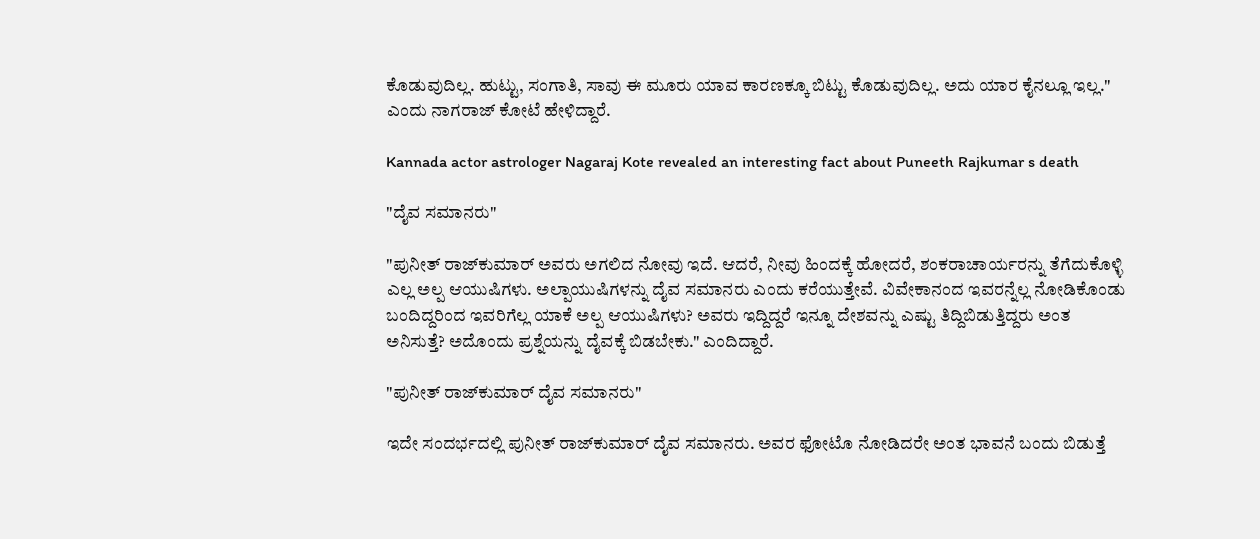ಕೊಡುವುದಿಲ್ಲ. ಹುಟ್ಟು, ಸಂಗಾತಿ, ಸಾವು ಈ ಮೂರು ಯಾವ ಕಾರಣಕ್ಕೂ ಬಿಟ್ಟು ಕೊಡುವುದಿಲ್ಲ. ಅದು ಯಾರ ಕೈನಲ್ಲೂ ಇಲ್ಲ." ಎಂದು ನಾಗರಾಜ್ ಕೋಟೆ ಹೇಳಿದ್ದಾರೆ.

Kannada actor astrologer Nagaraj Kote revealed an interesting fact about Puneeth Rajkumar s death

"ದೈವ ಸಮಾನರು"

"ಪುನೀತ್ ರಾಜ್‌ಕುಮಾರ್ ಅವರು ಅಗಲಿದ ನೋವು ಇದೆ. ಆದರೆ, ನೀವು ಹಿಂದಕ್ಕೆ ಹೋದರೆ, ಶಂಕರಾಚಾರ್ಯರನ್ನು ತೆಗೆದುಕೊಳ್ಳಿ ಎಲ್ಲ ಅಲ್ಪ ಆಯುಷಿಗಳು. ಅಲ್ಪಾಯುಷಿಗಳನ್ನು ದೈವ ಸಮಾನರು ಎಂದು ಕರೆಯುತ್ತೇವೆ. ವಿವೇಕಾನಂದ ಇವರನ್ನೆಲ್ಲ ನೋಡಿಕೊಂಡು ಬಂದಿದ್ದರಿಂದ ಇವರಿಗೆಲ್ಲ ಯಾಕೆ ಅಲ್ಪ ಆಯುಷಿಗಳು? ಅವರು ಇದ್ದಿದ್ದರೆ ಇನ್ನೂ ದೇಶವನ್ನು ಎಷ್ಟು ತಿದ್ದಿಬಿಡುತ್ತಿದ್ದರು ಅಂತ ಅನಿಸುತ್ತೆ? ಅದೊಂದು ಪ್ರಶ್ನೆಯನ್ನು ದೈವಕ್ಕೆ ಬಿಡಬೇಕು." ಎಂದಿದ್ದಾರೆ.

"ಪುನೀತ್ ರಾಜ್‌ಕುಮಾರ್ ದೈವ ಸಮಾನರು"

ಇದೇ ಸಂದರ್ಭದಲ್ಲಿ ಪುನೀತ್ ರಾಜ್‌ಕುಮಾರ್ ದೈವ ಸಮಾನರು. ಅವರ ಫೋಟೊ ನೋಡಿದರೇ ಅಂತ ಭಾವನೆ ಬಂದು ಬಿಡುತ್ತೆ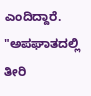ಎಂದಿದ್ದಾರೆ. "ಅಪಘಾತದಲ್ಲಿ ತೀರಿ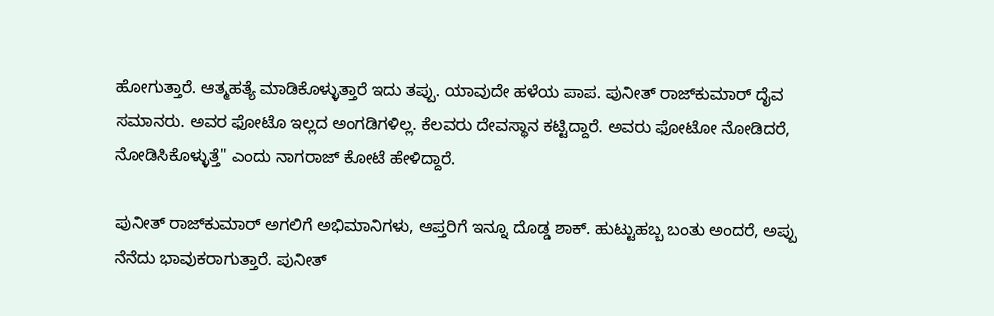ಹೋಗುತ್ತಾರೆ. ಆತ್ಮಹತ್ಯೆ ಮಾಡಿಕೊಳ್ಳುತ್ತಾರೆ ಇದು ತಪ್ಪು. ಯಾವುದೇ ಹಳೆಯ ಪಾಪ. ಪುನೀತ್ ರಾಜ್‌ಕುಮಾರ್ ದೈವ ಸಮಾನರು. ಅವರ ಫೋಟೊ ಇಲ್ಲದ ಅಂಗಡಿಗಳಿಲ್ಲ. ಕೆಲವರು ದೇವಸ್ಥಾನ ಕಟ್ಟಿದ್ದಾರೆ. ಅವರು ಫೋಟೋ ನೋಡಿದರೆ, ನೋಡಿಸಿಕೊಳ್ಳುತ್ತೆ" ಎಂದು ನಾಗರಾಜ್ ಕೋಟೆ ಹೇಳಿದ್ದಾರೆ.

ಪುನೀತ್ ರಾಜ್‌ಕುಮಾರ್ ಅಗಲಿಗೆ ಅಭಿಮಾನಿಗಳು, ಆಪ್ತರಿಗೆ ಇನ್ನೂ ದೊಡ್ಡ ಶಾಕ್. ಹುಟ್ಟುಹಬ್ಬ ಬಂತು ಅಂದರೆ, ಅಪ್ಪು ನೆನೆದು ಭಾವುಕರಾಗುತ್ತಾರೆ. ಪುನೀತ್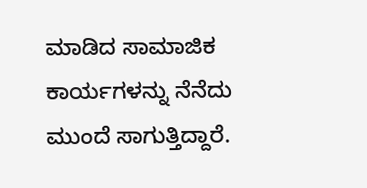ಮಾಡಿದ ಸಾಮಾಜಿಕ ಕಾರ್ಯಗಳನ್ನು ನೆನೆದು ಮುಂದೆ ಸಾಗುತ್ತಿದ್ದಾರೆ.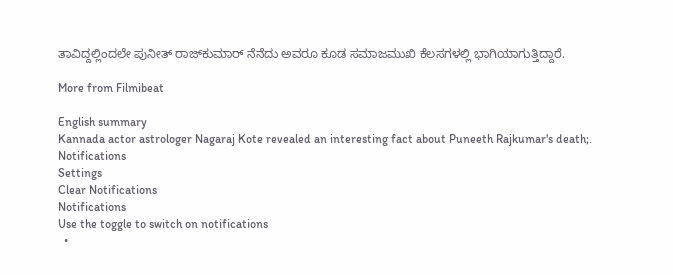ತಾವಿದ್ದಲ್ಲಿಂದಲೇ ಪುನೀತ್ ರಾಜ್‌ಕುಮಾರ್ ನೆನೆದು ಅವರೂ ಕೂಡ ಸಮಾಜಮುಖಿ ಕೆಲಸಗಳಲ್ಲಿ ಭಾಗಿಯಾಗುತ್ತಿದ್ದಾರೆ.

More from Filmibeat

English summary
Kannada actor astrologer Nagaraj Kote revealed an interesting fact about Puneeth Rajkumar's death;.
Notifications
Settings
Clear Notifications
Notifications
Use the toggle to switch on notifications
  •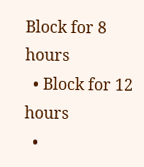Block for 8 hours
  • Block for 12 hours
  •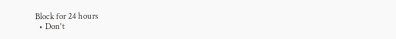Block for 24 hours
  • Don't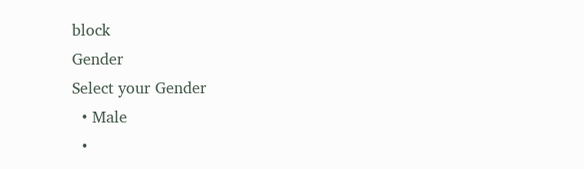block
Gender
Select your Gender
  • Male
  •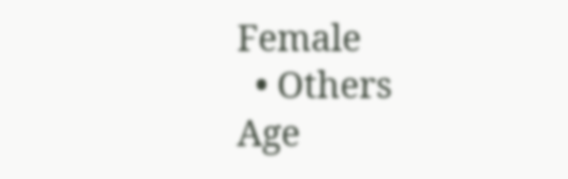Female
  • Others
Age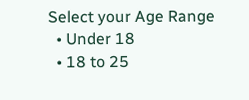Select your Age Range
  • Under 18
  • 18 to 25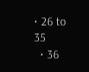• 26 to 35
  • 36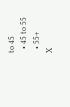to 45
  • 45 to 55
  • 55+
X